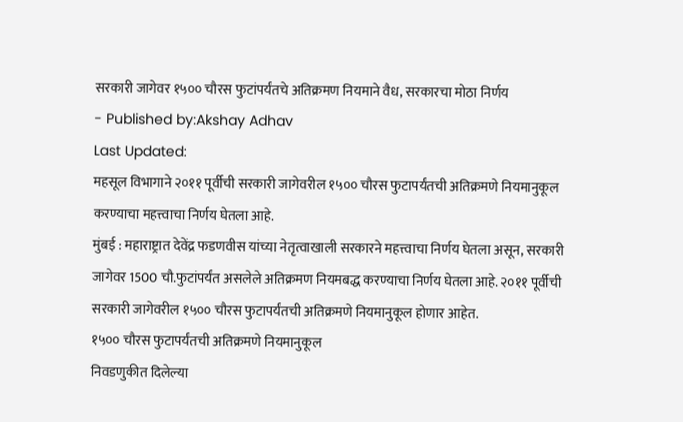सरकारी जागेवर १५०० चौरस फुटांपर्यंतचे अतिक्रमण नियमाने वैध, सरकारचा मोठा निर्णय
- Published by:Akshay Adhav
Last Updated:
महसूल विभागाने २०११ पूर्वीची सरकारी जागेवरील १५०० चौरस फुटापर्यंतची अतिक्रमणे नियमानुकूल करण्याचा महत्त्वाचा निर्णय घेतला आहे.
मुंबई : महाराष्ट्रात देवेंद्र फडणवीस यांच्या नेतृत्वाखाली सरकारने महत्त्वाचा निर्णय घेतला असून, सरकारी जागेवर 1500 चौ.फुटांपर्यंत असलेले अतिक्रमण नियमबद्ध करण्याचा निर्णय घेतला आहे. २०११ पूर्वीची सरकारी जागेवरील १५०० चौरस फुटापर्यंतची अतिक्रमणे नियमानुकूल होणार आहेत.
१५०० चौरस फुटापर्यंतची अतिक्रमणे नियमानुकूल
निवडणुकीत दिलेल्या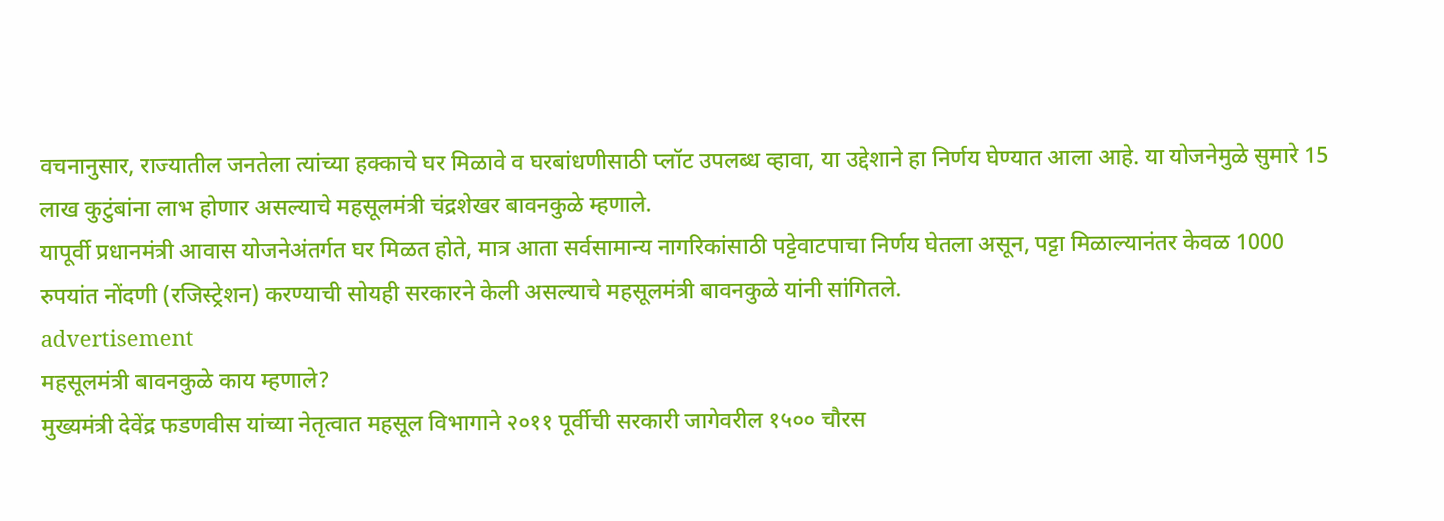वचनानुसार, राज्यातील जनतेला त्यांच्या हक्काचे घर मिळावे व घरबांधणीसाठी प्लॉट उपलब्ध व्हावा, या उद्देशाने हा निर्णय घेण्यात आला आहे. या योजनेमुळे सुमारे 15 लाख कुटुंबांना लाभ होणार असल्याचे महसूलमंत्री चंद्रशेखर बावनकुळे म्हणाले.
यापूर्वी प्रधानमंत्री आवास योजनेअंतर्गत घर मिळत होते, मात्र आता सर्वसामान्य नागरिकांसाठी पट्टेवाटपाचा निर्णय घेतला असून, पट्टा मिळाल्यानंतर केवळ 1000 रुपयांत नोंदणी (रजिस्ट्रेशन) करण्याची सोयही सरकारने केली असल्याचे महसूलमंत्री बावनकुळे यांनी सांगितले.
advertisement
महसूलमंत्री बावनकुळे काय म्हणाले?
मुख्यमंत्री देवेंद्र फडणवीस यांच्या नेतृत्वात महसूल विभागाने २०११ पूर्वीची सरकारी जागेवरील १५०० चौरस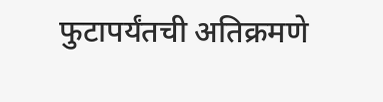फुटापर्यंतची अतिक्रमणे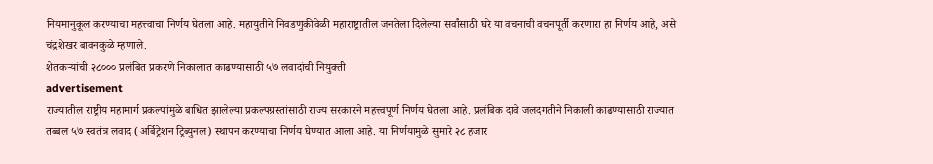नियमानुकूल करण्याचा महत्त्वाचा निर्णय घेतला आहे. महायुतीने निवडणुकीवेळी महाराष्ट्रातील जनतेला दिलेल्या सर्वांसाठी घरे या वचनाची वचनपूर्ती करणारा हा निर्णय आहे, असे चंद्रशेखर बावनकुळे म्हणाले.
शेतकऱ्यांची २८००० प्रलंबित प्रकरणे निकालात काढण्यासाठी ५७ लवादांची नियुक्ती
advertisement
राज्यातील राष्ट्रीय महामार्ग प्रकल्पांमुळे बाधित झालेल्या प्रकल्पग्रस्तांसाठी राज्य सरकारने महत्त्वपूर्ण निर्णय घेतला आहे. प्रलंबिक दावे जलदगतीने निकाली काढण्यासाठी राज्यात तब्बल ५७ स्वतंत्र लवाद (अर्बिट्रेशन ट्रिब्युनल) स्थापन करण्याचा निर्णय घेण्यात आला आहे. या निर्णयामुळे सुमारे २८ हजार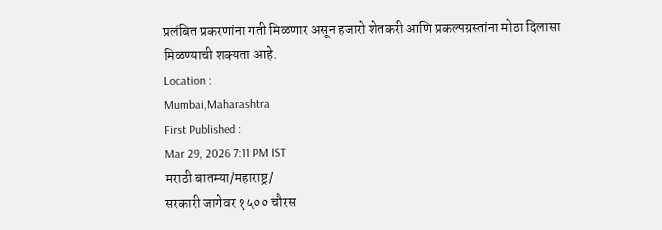प्रलंबित प्रकरणांना गती मिळणार असून हजारो शेतकरी आणि प्रकल्पग्रस्तांना मोठा दिलासा मिळण्याची शक्यता आहे.
Location :
Mumbai,Maharashtra
First Published :
Mar 29, 2026 7:11 PM IST
मराठी बातम्या/महाराष्ट्र/
सरकारी जागेवर १५०० चौरस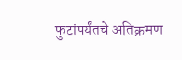फुटांपर्यंतचे अतिक्रमण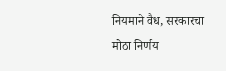नियमाने वैध, सरकारचा मोठा निर्णय